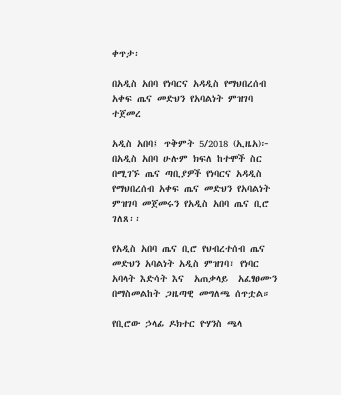ቀጥታ፡

በአዲስ አበባ የነባርና አዳዲስ የማህበረሰብ አቀፍ ጤና መድህን የአባልነት ምዝገባ ተጀመረ

አዲስ አበባ፤ ጥቅምት 5/2018 (ኢዜአ)፦ በአዲስ አበባ ሁሉም ክፍለ ከተሞች ስር በሚገኙ ጤና ጣቢያዎች የነባርና አዳዲስ የማህበረሰብ አቀፍ ጤና መድህን የአባልነት ምዝገባ መጀመሩን የአዲስ አበባ ጤና ቢሮ ገለጸ፡፡

የአዲስ አበባ ጤና ቢሮ የህብረተሰብ ጤና መድህን አባልነት አዲስ ምዝገባ፣ የነባር አባላት እድሳት እና  አጠቃላይ  አፈፃፀሙን በማስመልከት ጋዜጣዊ መግለጫ ሰጥቷል።

የቢሮው ኃላፊ ዶክተር ዮሃንስ ጫላ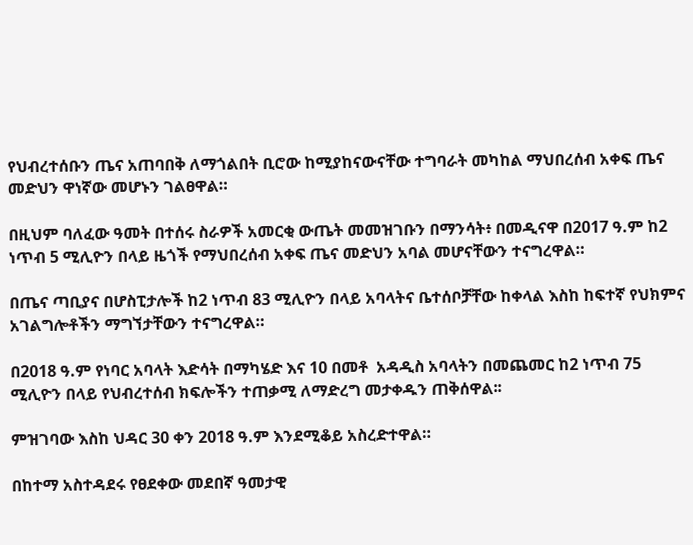የህብረተሰቡን ጤና አጠባበቅ ለማጎልበት ቢሮው ከሚያከናውናቸው ተግባራት መካከል ማህበረሰብ አቀፍ ጤና መድህን ዋነኛው መሆኑን ገልፀዋል።

በዚህም ባለፈው ዓመት በተሰሩ ስራዎች አመርቂ ውጤት መመዝገቡን በማንሳት፥ በመዲናዋ በ2017 ዓ.ም ከ2 ነጥብ 5 ሚሊዮን በላይ ዜጎች የማህበረሰብ አቀፍ ጤና መድህን አባል መሆናቸውን ተናግረዋል።

በጤና ጣቢያና በሆስፒታሎች ከ2 ነጥብ 83 ሚሊዮን በላይ አባላትና ቤተሰቦቻቸው ከቀላል እስከ ከፍተኛ የህክምና አገልግሎቶችን ማግኘታቸውን ተናግረዋል።

በ2018 ዓ.ም የነባር አባላት እድሳት በማካሄድ እና 10 በመቶ  አዳዲስ አባላትን በመጨመር ከ2 ነጥብ 75 ሚሊዮን በላይ የህብረተሰብ ክፍሎችን ተጠቃሚ ለማድረግ መታቀዱን ጠቅሰዋል፡፡

ምዝገባው እስከ ህዳር 30 ቀን 2018 ዓ.ም እንደሚቆይ አስረድተዋል።

በከተማ አስተዳደሩ የፀደቀው መደበኛ ዓመታዊ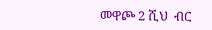መዋጮ 2 ሺህ  ብር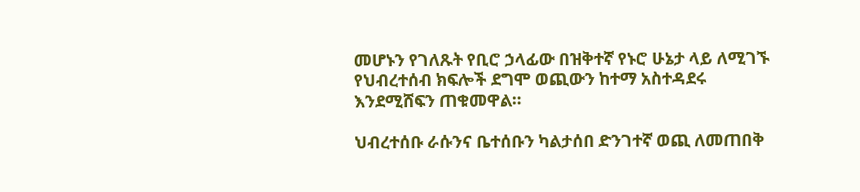መሆኑን የገለጹት የቢሮ ኃላፊው በዝቅተኛ የኑሮ ሁኔታ ላይ ለሚገኙ የህብረተሰብ ክፍሎች ደግሞ ወጪውን ከተማ አስተዳደሩ እንደሚሸፍን ጠቁመዋል።

ህብረተሰቡ ራሱንና ቤተሰቡን ካልታሰበ ድንገተኛ ወጪ ለመጠበቅ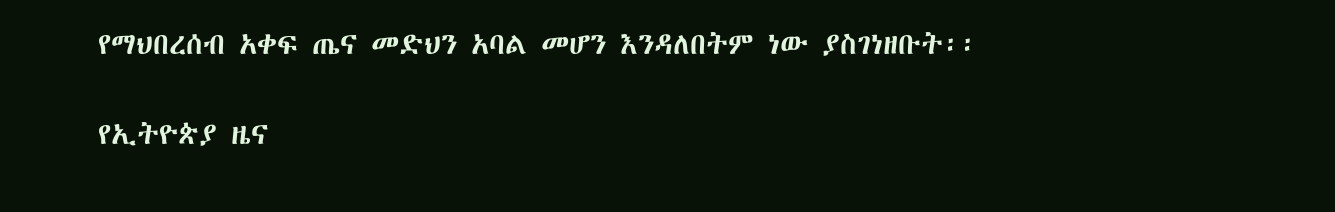የማህበረሰብ አቀፍ ጤና መድህን አባል መሆን እንዳለበትም ነው ያስገነዘቡት፡፡

የኢትዮጵያ ዜና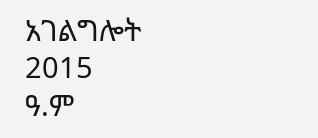አገልግሎት
2015
ዓ.ም